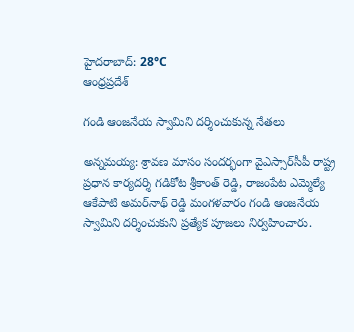హైదరాబాద్: 28°C
ఆంధ్రప్రదేశ్

గండి ఆంజనేయ స్వామిని దర్శించుకున్న నేతలు

అన్నమయ్య: శ్రావణ మాసం సందర్భంగా వైఎస్సార్‌సీపీ రాష్ట్ర ప్రధాన కార్యదర్శి గడికోట శ్రీకాంత్ రెడ్డి, రాజంపేట ఎమ్మెల్యే ఆకేపాటి అమర్‌నాథ్ రెడ్డి మంగళవారం గండి ఆంజనేయ స్వామిని దర్శించుకుని ప్రత్యేక పూజలు నిర్వహించారు.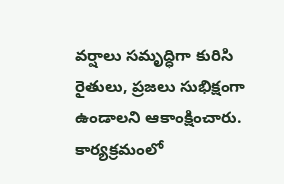వర్షాలు సమృద్ధిగా కురిసి రైతులు, ప్రజలు సుభిక్షంగా ఉండాలని ఆకాంక్షించారు. కార్యక్రమంలో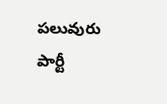పలువురు పార్టీ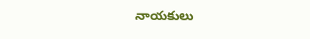నాయకులు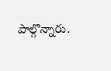పాల్గొన్నారు.